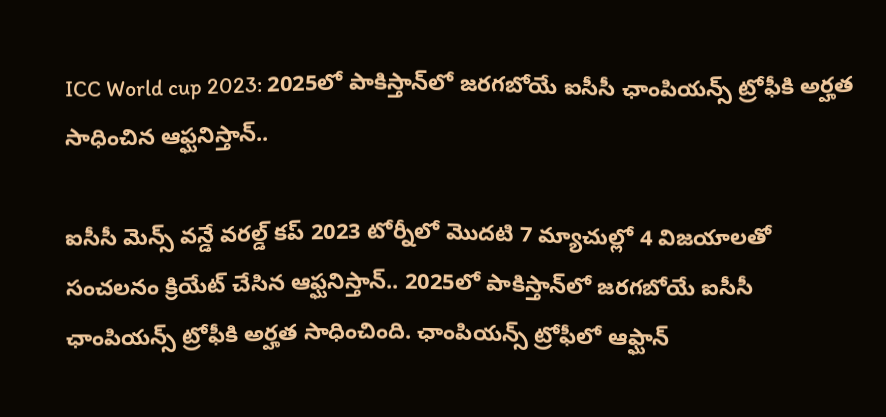ICC World cup 2023: 2025లో పాకిస్తాన్‌లో జరగబోయే ఐసీసీ ఛాంపియన్స్ ట్రోఫీకి అర్హత సాధించిన ఆఫ్ఘనిస్తాన్..

ఐసీసీ మెన్స్ వన్డే వరల్డ్ కప్ 2023 టోర్నీలో మొదటి 7 మ్యాచుల్లో 4 విజయాలతో సంచలనం క్రియేట్ చేసిన ఆఫ్ఘనిస్తాన్.. 2025లో పాకిస్తాన్‌లో జరగబోయే ఐసీసీ ఛాంపియన్స్ ట్రోఫీకి అర్హత సాధించింది. ఛాంపియన్స్ ట్రోఫీలో ఆఫ్ఘాన్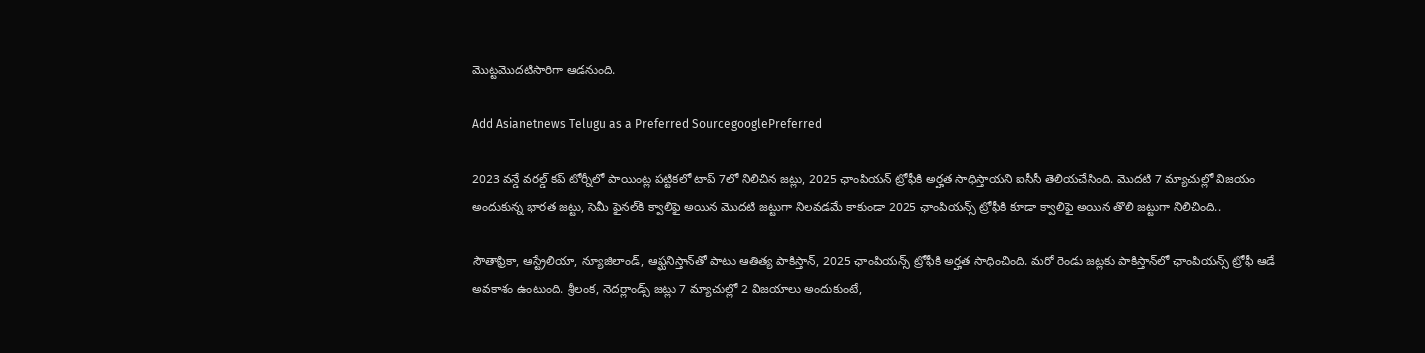మొట్టమొదటిసారిగా ఆడనుంది.

Add Asianetnews Telugu as a Preferred SourcegooglePreferred

2023 వన్డే వరల్డ్ కప్ టోర్నీలో పాయింట్ల పట్టికలో టాప్ 7లో నిలిచిన జట్లు, 2025 ఛాంపియన్ ట్రోఫీకి అర్హత సాధిస్తాయని ఐసీసీ తెలియచేసింది. మొదటి 7 మ్యాచుల్లో విజయం అందుకున్న భారత జట్టు, సెమీ ఫైనల్‌కి క్వాలిఫై అయిన మొదటి జట్టుగా నిలవడమే కాకుండా 2025 ఛాంపియన్స్ ట్రోఫీకి కూడా క్వాలిఫై అయిన తొలి జట్టుగా నిలిచింది..

సౌతాఫ్రికా, ఆస్ట్రేలియా, న్యూజిలాండ్, ఆఫ్ఘనిస్తాన్‌తో పాటు ఆతిత్య పాకిస్తాన్, 2025 ఛాంపియన్స్ ట్రోఫీకి అర్హత సాధించింది. మరో రెండు జట్లకు పాకిస్తాన్‌లో ఛాంపియన్స్ ట్రోఫీ ఆడే అవకాశం ఉంటుంది. శ్రీలంక, నెదర్లాండ్స్ జట్లు 7 మ్యాచుల్లో 2 విజయాలు అందుకుంటే,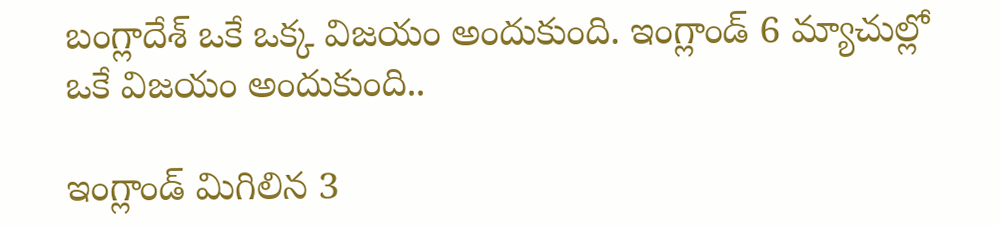బంగ్లాదేశ్ ఒకే ఒక్క విజయం అందుకుంది. ఇంగ్లాండ్ 6 మ్యాచుల్లో ఒకే విజయం అందుకుంది..

ఇంగ్లాండ్ మిగిలిన 3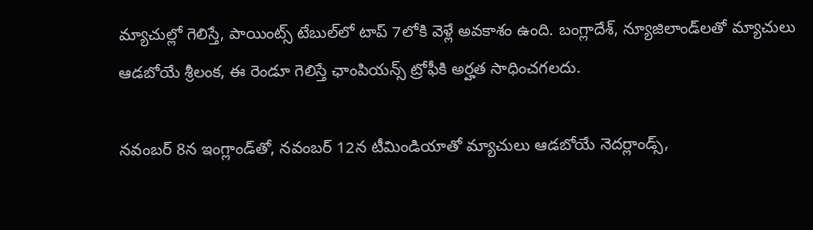మ్యాచుల్లో గెలిస్తే, పాయింట్స్ టేబుల్‌లో టాప్ 7లోకి వెళ్లే అవకాశం ఉంది. బంగ్లాదేశ్, న్యూజిలాండ్‌లతో మ్యాచులు ఆడబోయే శ్రీలంక, ఈ రెండూ గెలిస్తే ఛాంపియన్స్ ట్రోఫీకి అర్హత సాధించగలదు.

నవంబర్ 8న ఇంగ్లాండ్‌తో, నవంబర్ 12న టీమిండియాతో మ్యాచులు ఆడబోయే నెదర్లాండ్స్,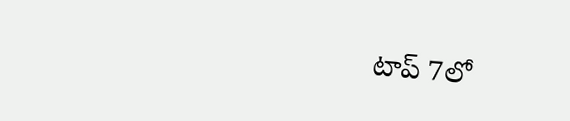టాప్ 7లో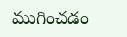ముగించడం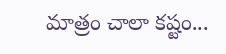మాత్రం చాలా కష్టం...